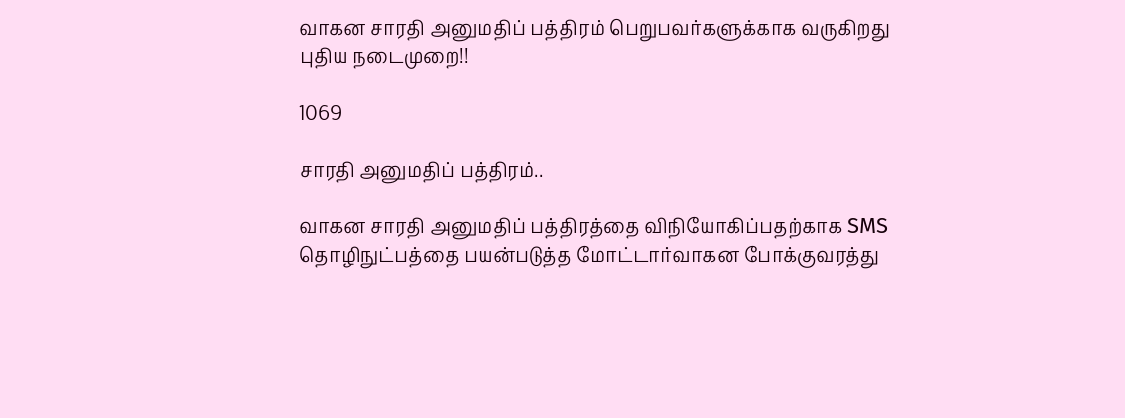வாகன சாரதி அனுமதிப் பத்திரம் பெறுபவர்களுக்காக வருகிறது புதிய நடைமுறை!!

1069

சாரதி அனுமதிப் பத்திரம்..

வாகன சாரதி அனுமதிப் பத்திரத்தை விநியோகிப்பதற்காக SMS தொழிநுட்பத்தை பயன்படுத்த மோட்டார்வாகன போக்குவரத்து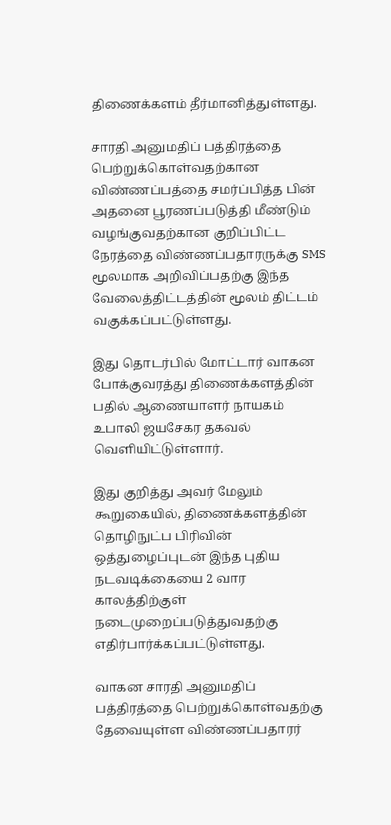திணைக்களம் தீர்மானித்துள்ளது.

சாரதி அனுமதிப் பத்திரத்தை பெற்றுக்கொள்வதற்கான விண்ணப்பத்தை சமர்ப்பித்த பின் அதனை பூரணப்படுத்தி மீண்டும் வழங்குவதற்கான குறிப்பிட்ட நேரத்தை விண்ணப்பதாரருக்கு SMS மூலமாக அறிவிப்பதற்கு இந்த வேலைத்திட்டத்தின் மூலம் திட்டம் வகுக்கப்பட்டுள்ளது.

இது தொடர்பில் மோட்டார் வாகன போக்குவரத்து திணைக்களத்தின் பதில் ஆணையாளர் நாயகம் உபாலி ஜயசேகர தகவல் வெளியிட்டுள்ளார்.

இது குறித்து அவர் மேலும் கூறுகையில், திணைக்களத்தின் தொழிநுட்ப பிரிவின் ஒத்துழைப்புடன் இந்த புதிய நடவடிக்கையை 2 வார காலத்திற்குள் நடைமுறைப்படுத்துவதற்கு எதிர்பார்க்கப்பட்டுள்ளது.

வாகன சாரதி அனுமதிப் பத்திரத்தை பெற்றுக்கொள்வதற்கு தேவையுள்ள விண்ணப்பதாரர்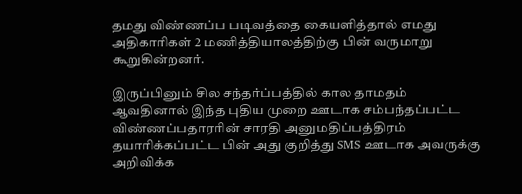தமது விண்ணப்ப படிவத்தை கையளித்தால் எமது அதிகாரிகள் 2 மணித்தியாலத்திற்கு பின் வருமாறு கூறுகின்றனர்.

இருப்பினும் சில சந்தர்ப்பத்தில் கால தாமதம் ஆவதினால் இந்த புதிய முறை ஊடாக சம்பந்தப்பட்ட விண்ணப்பதாரரின் சாரதி அனுமதிப்பத்திரம் தயாரிக்கப்பட்ட பின் அது குறித்து SMS ஊடாக அவருக்கு அறிவிக்க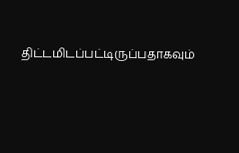திட்டமிடப்பட்டிருப்பதாகவும்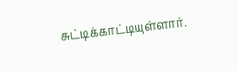சுட்டிக்காட்டியுள்ளார்.